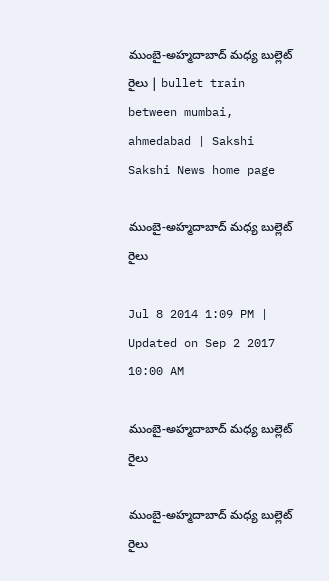ముంబై-అహ్మదాబాద్ మధ్య బుల్లెట్ రైలు | bullet train between mumbai, ahmedabad | Sakshi
Sakshi News home page

ముంబై-అహ్మదాబాద్ మధ్య బుల్లెట్ రైలు

Jul 8 2014 1:09 PM | Updated on Sep 2 2017 10:00 AM

ముంబై-అహ్మదాబాద్ మధ్య బుల్లెట్ రైలు

ముంబై-అహ్మదాబాద్ మధ్య బుల్లెట్ రైలు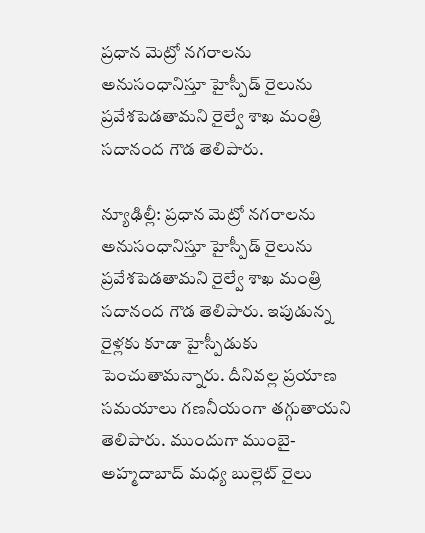ప్రధాన మెట్రో నగరాలను అనుసంధానిస్తూ హైస్పీడ్ రైలును ప్రవేశపెడతామని రైల్వే శాఖ మంత్రి సదానంద గౌడ తెలిపారు.

న్యూఢిల్లీ: ప్రధాన మెట్రో నగరాలను అనుసంధానిస్తూ హైస్పీడ్ రైలును ప్రవేశపెడతామని రైల్వే శాఖ మంత్రి సదానంద గౌడ తెలిపారు. ఇపుడున్న రైళ్లకు కూడా హైస్పీడుకు పెంచుతామన్నారు. దీనివల్ల ప్రయాణ సమయాలు గణనీయంగా తగ్గుతాయని తెలిపారు. ముందుగా ముంబై-అహ్మదాబాద్ మధ్య బుల్లెట్ రైలు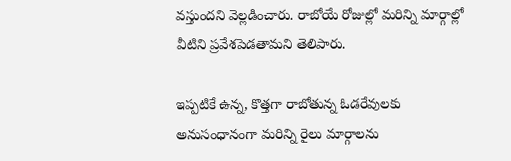వస్తుందని వెల్లడించారు. రాబోయే రోజుల్లో మరిన్ని మార్గాల్లో వీటిని ప్రవేశపెడతామని తెలిపారు.

ఇప్పటికే ఉన్న, కొత్తగా రాబోతున్న ఓడరేవులకు అనుసంధానంగా మరిన్ని రైలు మార్గాలను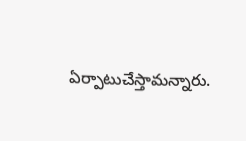ఏర్పాటుచేస్తామన్నారు.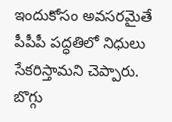ఇందుకోసం అవసరమైతే పీపీపీ పద్ధతిలో నిధులు సేకరిస్తామని చెప్పారు. బొగ్గు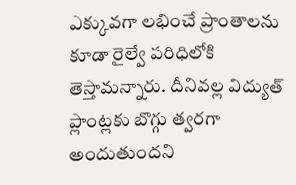ఎక్కువగా లభించే ప్రాంతాలను కూడా రైల్వే పరిధిలోకి తెస్తామన్నారు. దీనివల్ల విద్యుత్ ప్లాంట్లకు బొగ్గు త్వరగా అందుతుందని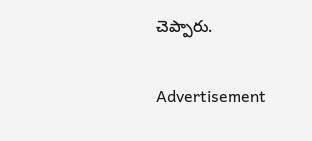చెప్పారు.

Advertisement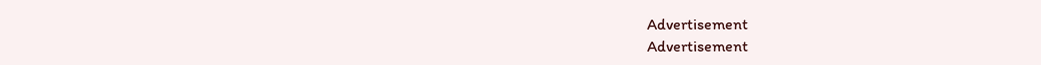Advertisement
Advertisement